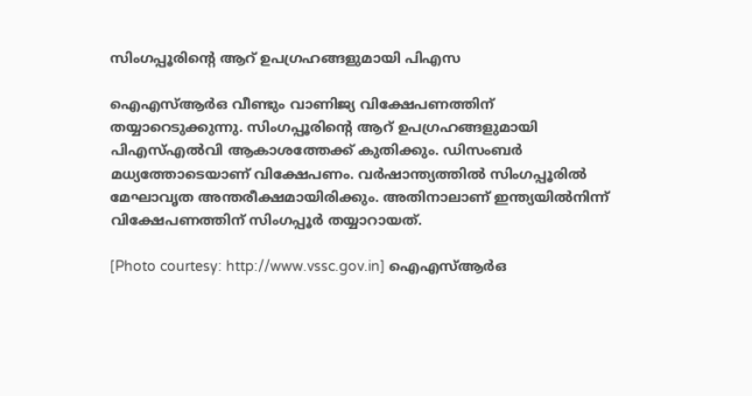സിംഗപ്പൂരിന്റെ ആറ് ഉപഗ്രഹങ്ങളുമായി പിഎസ

ഐഎസ്ആര്‍ഒ വീണ്ടും വാണിജ്യ വിക്ഷേപണത്തിന് തയ്യാറെടുക്കുന്നു. സിംഗപ്പൂരിന്റെ ആറ് ഉപഗ്രഹങ്ങളുമായി പിഎസ്എല്‍വി ആകാശത്തേക്ക് കുതിക്കും. ഡിസംബര്‍ മധ്യത്തോടെയാണ് വിക്ഷേപണം. വര്‍ഷാന്ത്യത്തില്‍ സിംഗപ്പൂരില്‍ മേഘാവൃത അന്തരീക്ഷമായിരിക്കും. അതിനാലാണ് ഇന്ത്യയില്‍നിന്ന് വിക്ഷേപണത്തിന് സിംഗപ്പൂര്‍ തയ്യാറായത്.

[Photo courtesy: http://www.vssc.gov.in] ഐഎസ്ആര്‍ഒ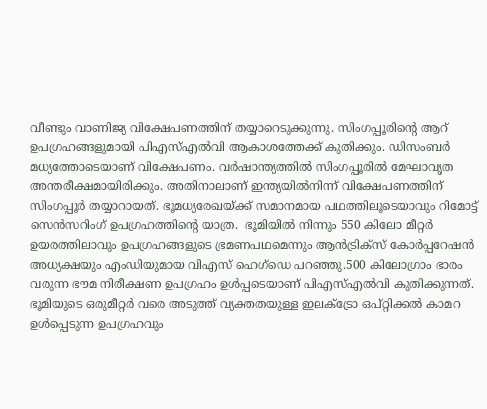വീണ്ടും വാണിജ്യ വിക്ഷേപണത്തിന് തയ്യാറെടുക്കുന്നു. സിംഗപ്പൂരിന്റെ ആറ് ഉപഗ്രഹങ്ങളുമായി പിഎസ്എല്‍വി ആകാശത്തേക്ക് കുതിക്കും. ഡിസംബര്‍ മധ്യത്തോടെയാണ് വിക്ഷേപണം. വര്‍ഷാന്ത്യത്തില്‍ സിംഗപ്പൂരില്‍ മേഘാവൃത അന്തരീക്ഷമായിരിക്കും. അതിനാലാണ് ഇന്ത്യയില്‍നിന്ന് വിക്ഷേപണത്തിന് സിംഗപ്പൂര്‍ തയ്യാറായത്. ഭൂമധ്യരേഖയ്ക്ക് സമാനമായ പഥത്തിലൂടെയാവും റിമോട്ട് സെന്‍സറിംഗ് ഉപഗ്രഹത്തിന്റെ യാത്ര.  ഭൂമിയില്‍ നിന്നും 550 കിലോ മീറ്റര്‍ ഉയരത്തിലാവും ഉപഗ്രഹങ്ങളുടെ ഭ്രമണപഥമെന്നും ആന്‍ട്രിക്‌സ് കോര്‍പ്പറേഷന്‍ അധ്യക്ഷയും എംഡിയുമായ വിഎസ് ഹെഗ്‌ഡെ പറഞ്ഞു.500 കിലോഗ്രാം ഭാരം വരുന്ന ഭൗമ നിരീക്ഷണ ഉപഗ്രഹം ഉള്‍പ്പടെയാണ് പിഎസ്എല്‍വി കുതിക്കുന്നത്. ഭൂമിയുടെ ഒരുമീറ്റര്‍ വരെ അടുത്ത് വ്യക്തതയുള്ള ഇലക്ട്രോ ഒപ്റ്റിക്കല്‍ കാമറ ഉള്‍പ്പെടുന്ന ഉപഗ്രഹവും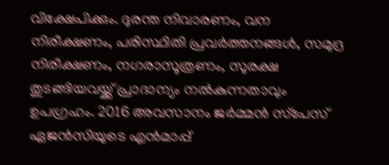വിക്ഷേപിക്കും. ദുരന്ത നിവാരണം, വന നിരീക്ഷണം, പരിസ്ഥിതി പ്രവര്‍ത്തനങ്ങള്‍, സമുദ്ര നിരീക്ഷണം, നഗരാസൂത്രണം, സുരക്ഷ തുടങ്ങിയവയ്ക്ക് പ്രാദാന്യം നല്‍കുന്നതാവും ഉപഗ്രഹം. 2016 അവസാനം ജര്‍മ്മന്‍ സ്‌പേസ് ഏജന്‍സിയുടെ എന്‍മാപ്പ്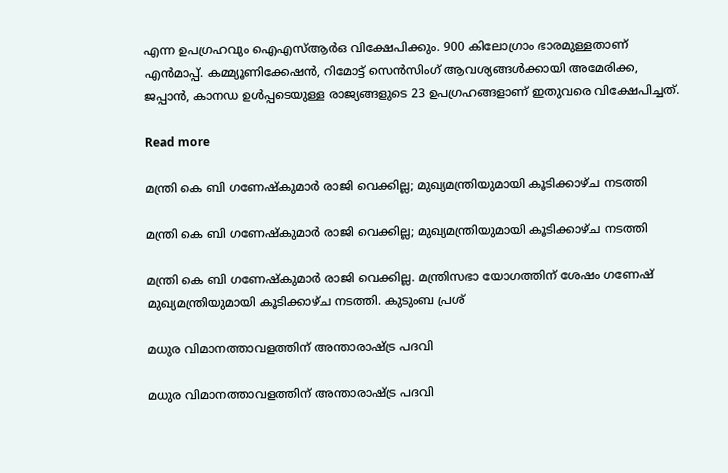എന്ന ഉപഗ്രഹവും ഐഎസ്ആര്‍ഒ വിക്ഷേപിക്കും. 900 കിലോഗ്രാം ഭാരമുള്ളതാണ് എന്‍മാപ്പ്. കമ്മ്യൂണിക്കേഷന്‍, റിമോട്ട് സെന്‍സിംഗ് ആവശ്യങ്ങള്‍ക്കായി അമേരിക്ക, ജപ്പാന്‍, കാനഡ ഉള്‍പ്പടെയുള്ള രാജ്യങ്ങളുടെ 23 ഉപഗ്രഹങ്ങളാണ് ഇതുവരെ വിക്ഷേപിച്ചത്.

Read more

മന്ത്രി കെ ബി ഗണേഷ്‌കുമാര്‍ രാജി വെക്കില്ല; മുഖ്യമന്ത്രിയുമായി കൂടിക്കാഴ്ച നടത്തി

മന്ത്രി കെ ബി ഗണേഷ്‌കുമാര്‍ രാജി വെക്കില്ല; മുഖ്യമന്ത്രിയുമായി കൂടിക്കാഴ്ച നടത്തി

മന്ത്രി കെ ബി ഗണേഷ്‌കുമാര്‍ രാജി വെക്കില്ല. മന്ത്രിസഭാ യോഗത്തിന് ശേഷം ഗണേഷ് മുഖ്യമന്ത്രിയുമായി കൂടിക്കാഴ്ച നടത്തി. കുടുംബ പ്രശ്

മധുര വിമാനത്താവളത്തിന് അന്താരാഷ്‌ട്ര പദവി

മധുര വിമാനത്താവളത്തിന് അന്താരാഷ്‌ട്ര പദവി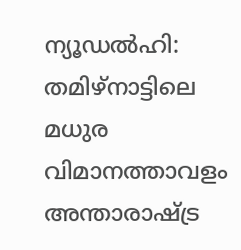ന്യൂഡൽഹി: തമിഴ്നാട്ടിലെ മധുര വിമാനത്താവളം അന്താരാഷ്‌ട്ര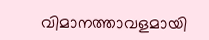വിമാനത്താവളമായി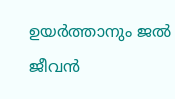ഉയർത്താനും ജൽ ജീവൻ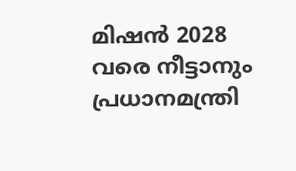മിഷൻ 2028 വരെ നീട്ടാനും പ്രധാനമന്ത്രി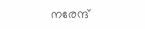നരേന്ദ്